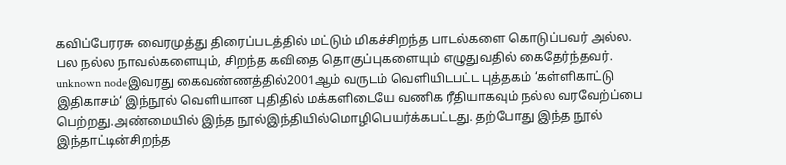கவிப்பேரரசு வைரமுத்து திரைப்படத்தில் மட்டும் மிகச்சிறந்த பாடல்களை கொடுப்பவர் அல்ல. பல நல்ல நாவல்களையும், சிறந்த கவிதை தொகுப்புகளையும் எழுதுவதில் கைதேர்ந்தவர்.
unknown nodeஇவரது கைவண்ணத்தில்2001ஆம் வருடம் வெளியிடபட்ட புத்தகம் ‘கள்ளிகாட்டு இதிகாசம்‘ இந்நூல் வெளியான புதிதில் மக்களிடையே வணிக ரீதியாகவும் நல்ல வரவேற்ப்பை பெற்றது.அண்மையில் இந்த நூல்இந்தியில்மொழிபெயர்க்கபட்டது. தற்போது இந்த நூல் இந்தாட்டின்சிறந்த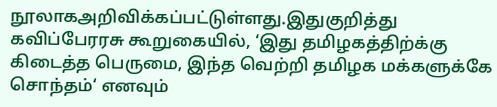நூலாகஅறிவிக்கப்பட்டுள்ளது.இதுகுறித்து கவிப்பேரரசு கூறுகையில், ‘இது தமிழகத்திற்க்கு கிடைத்த பெருமை, இந்த வெற்றி தமிழக மக்களுக்கே சொந்தம்‘ எனவும்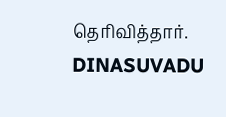தெரிவித்தார்.
DINASUVADU